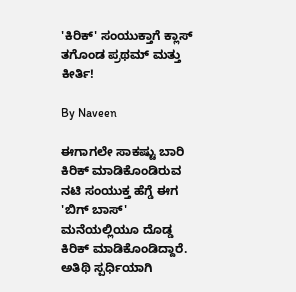'ಕಿರಿಕ್' ಸಂಯುಕ್ತಾಗೆ ಕ್ಲಾಸ್ ತಗೊಂಡ ಪ್ರಥಮ್ ಮತ್ತು ಕೀರ್ತಿ!

By Naveen

ಈಗಾಗಲೇ ಸಾಕಷ್ಟು ಬಾರಿ ಕಿರಿಕ್ ಮಾಡಿಕೊಂಡಿರುವ ನಟಿ ಸಂಯುಕ್ತ ಹೆಗ್ಡೆ ಈಗ 'ಬಿಗ್ ಬಾಸ್' ಮನೆಯಲ್ಲಿಯೂ ದೊಡ್ಡ ಕಿರಿಕ್ ಮಾಡಿಕೊಂಡಿದ್ದಾರೆ. ಅತಿಥಿ ಸ್ಪರ್ಧಿಯಾಗಿ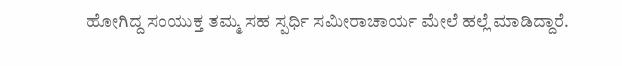ಹೋಗಿದ್ದ ಸಂಯುಕ್ತ ತಮ್ಮ ಸಹ ಸ್ಪರ್ಧಿ ಸಮೀರಾಚಾರ್ಯ ಮೇಲೆ ಹಲ್ಲೆ ಮಾಡಿದ್ದಾರೆ.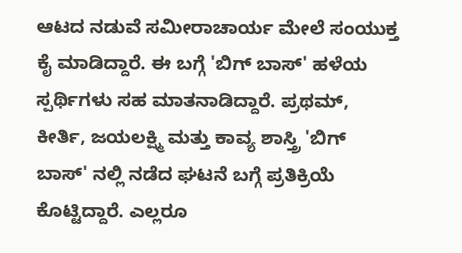ಆಟದ ನಡುವೆ ಸಮೀರಾಚಾರ್ಯ ಮೇಲೆ ಸಂಯುಕ್ತ ಕೈ ಮಾಡಿದ್ದಾರೆ. ಈ ಬಗ್ಗೆ 'ಬಿಗ್ ಬಾಸ್' ಹಳೆಯ ಸ್ಪರ್ಥಿಗಳು ಸಹ ಮಾತನಾಡಿದ್ದಾರೆ. ಪ್ರಥಮ್, ಕೀರ್ತಿ, ಜಯಲಕ್ಷ್ಮಿ ಮತ್ತು ಕಾವ್ಯ ಶಾಸ್ತ್ರಿ 'ಬಿಗ್ ಬಾಸ್' ನಲ್ಲಿ ನಡೆದ ಘಟನೆ ಬಗ್ಗೆ ಪ್ರತಿಕ್ರಿಯೆ ಕೊಟ್ಟಿದ್ದಾರೆ. ಎಲ್ಲರೂ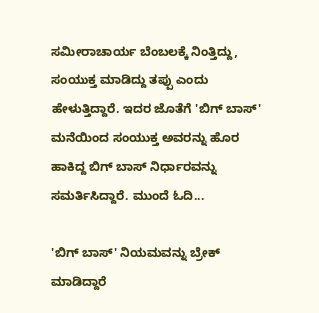ಸಮೀರಾಚಾರ್ಯ ಬೆಂಬಲಕ್ಕೆ ನಿಂತ್ತಿದ್ದು, ಸಂಯುಕ್ತ ಮಾಡಿದ್ದು ತಪ್ಪು ಎಂದು ಹೇಳುತ್ತಿದ್ದಾರೆ. ಇದರ ಜೊತೆಗೆ 'ಬಿಗ್ ಬಾಸ್' ಮನೆಯಿಂದ ಸಂಯುಕ್ತ ಅವರನ್ನು ಹೊರ ಹಾಕಿದ್ದ ಬಿಗ್ ಬಾಸ್ ನಿರ್ಧಾರವನ್ನು ಸಮರ್ತಿಸಿದ್ದಾರೆ. ಮುಂದೆ ಓದಿ...

'ಬಿಗ್ ಬಾಸ್' ನಿಯಮವನ್ನು ಬ್ರೇಕ್ ಮಾಡಿದ್ದಾರೆ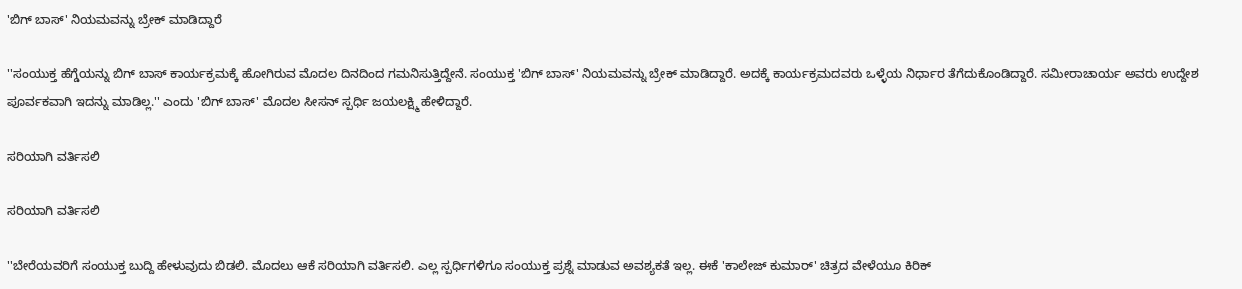'ಬಿಗ್ ಬಾಸ್' ನಿಯಮವನ್ನು ಬ್ರೇಕ್ ಮಾಡಿದ್ದಾರೆ

''ಸಂಯುಕ್ತ ಹೆಗ್ಡೆಯನ್ನು ಬಿಗ್ ಬಾಸ್ ಕಾರ್ಯಕ್ರಮಕ್ಕೆ ಹೋಗಿರುವ ಮೊದಲ ದಿನದಿಂದ ಗಮನಿಸುತ್ತಿದ್ದೇನೆ. ಸಂಯುಕ್ತ 'ಬಿಗ್ ಬಾಸ್' ನಿಯಮವನ್ನು ಬ್ರೇಕ್ ಮಾಡಿದ್ದಾರೆ. ಅದಕ್ಕೆ ಕಾರ್ಯಕ್ರಮದವರು ಒಳ್ಳೆಯ ನಿರ್ಧಾರ ತೆಗೆದುಕೊಂಡಿದ್ದಾರೆ. ಸಮೀರಾಚಾರ್ಯ ಅವರು ಉದ್ದೇಶ ಪೂರ್ವಕವಾಗಿ ಇದನ್ನು ಮಾಡಿಲ್ಲ.'' ಎಂದು 'ಬಿಗ್ ಬಾಸ್' ಮೊದಲ ಸೀಸನ್ ಸ್ಪರ್ಧಿ ಜಯಲಕ್ಷ್ಮಿ ಹೇಳಿದ್ದಾರೆ.

ಸರಿಯಾಗಿ ವರ್ತಿಸಲಿ

ಸರಿಯಾಗಿ ವರ್ತಿಸಲಿ

''ಬೇರೆಯವರಿಗೆ ಸಂಯುಕ್ತ ಬುದ್ದಿ ಹೇಳುವುದು ಬಿಡಲಿ. ಮೊದಲು ಆಕೆ ಸರಿಯಾಗಿ ವರ್ತಿಸಲಿ. ಎಲ್ಲ ಸ್ಪರ್ಧಿಗಳಿಗೂ ಸಂಯುಕ್ತ ಪ್ರಶ್ನೆ ಮಾಡುವ ಅವಶ್ಯಕತೆ ಇಲ್ಲ. ಈಕೆ 'ಕಾಲೇಜ್ ಕುಮಾರ್' ಚಿತ್ರದ ವೇಳೆಯೂ ಕಿರಿಕ್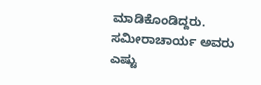ಮಾಡಿಕೊಂಡಿದ್ದರು. ಸಮೀರಾಚಾರ್ಯ ಅವರು ಎಷ್ಟು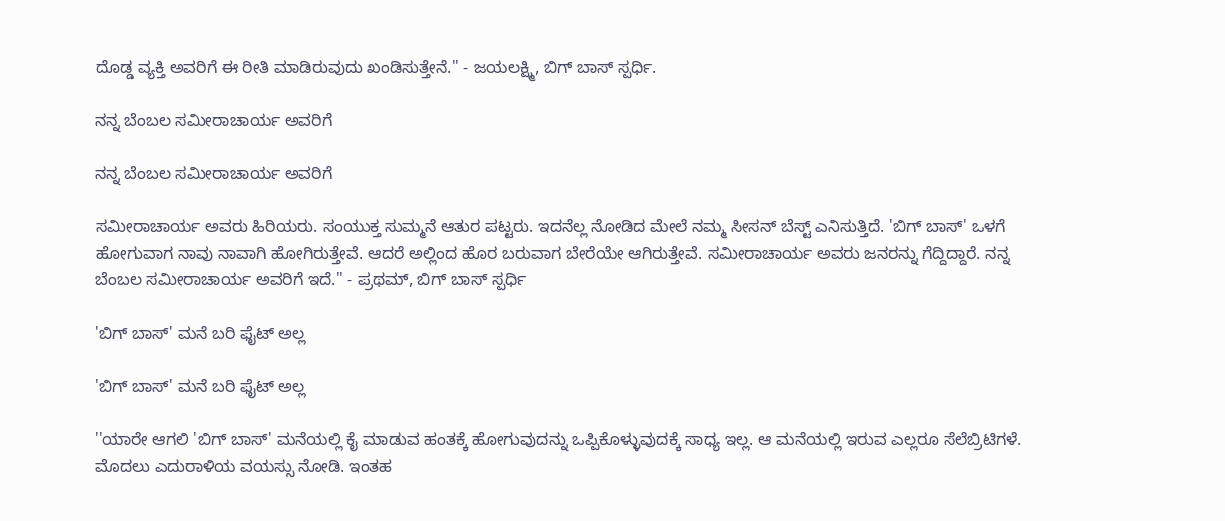ದೊಡ್ಡ ವ್ಯಕ್ತಿ ಅವರಿಗೆ ಈ ರೀತಿ ಮಾಡಿರುವುದು ಖಂಡಿಸುತ್ತೇನೆ.'' - ಜಯಲಕ್ಷ್ಮಿ, ಬಿಗ್ ಬಾಸ್ ಸ್ಪರ್ಧಿ.

ನನ್ನ ಬೆಂಬಲ ಸಮೀರಾಚಾರ್ಯ ಅವರಿಗೆ

ನನ್ನ ಬೆಂಬಲ ಸಮೀರಾಚಾರ್ಯ ಅವರಿಗೆ

ಸಮೀರಾಚಾರ್ಯ ಅವರು ಹಿರಿಯರು. ಸಂಯುಕ್ತ ಸುಮ್ಮನೆ ಆತುರ ಪಟ್ಟರು. ಇದನೆಲ್ಲ ನೋಡಿದ ಮೇಲೆ ನಮ್ಮ ಸೀಸನ್ ಬೆಸ್ಟ್ ಎನಿಸುತ್ತಿದೆ. 'ಬಿಗ್ ಬಾಸ್' ಒಳಗೆ ಹೋಗುವಾಗ ನಾವು ನಾವಾಗಿ ಹೋಗಿರುತ್ತೇವೆ. ಆದರೆ ಅಲ್ಲಿಂದ ಹೊರ ಬರುವಾಗ ಬೇರೆಯೇ ಆಗಿರುತ್ತೇವೆ. ಸಮೀರಾಚಾರ್ಯ ಅವರು ಜನರನ್ನು ಗೆದ್ದಿದ್ದಾರೆ. ನನ್ನ ಬೆಂಬಲ ಸಮೀರಾಚಾರ್ಯ ಅವರಿಗೆ ಇದೆ.'' - ಪ್ರಥಮ್, ಬಿಗ್ ಬಾಸ್ ಸ್ಪರ್ಧಿ

'ಬಿಗ್ ಬಾಸ್' ಮನೆ ಬರಿ ಫೈಟ್ ಅಲ್ಲ

'ಬಿಗ್ ಬಾಸ್' ಮನೆ ಬರಿ ಫೈಟ್ ಅಲ್ಲ

''ಯಾರೇ ಆಗಲಿ 'ಬಿಗ್ ಬಾಸ್' ಮನೆಯಲ್ಲಿ ಕೈ ಮಾಡುವ ಹಂತಕ್ಕೆ ಹೋಗುವುದನ್ನು ಒಪ್ಪಿಕೊಳ್ಳುವುದಕ್ಕೆ ಸಾಧ್ಯ ಇಲ್ಲ. ಆ ಮನೆಯಲ್ಲಿ ಇರುವ ಎಲ್ಲರೂ ಸೆಲೆಬ್ರಿಟಿಗಳೆ. ಮೊದಲು ಎದುರಾಳಿಯ ವಯಸ್ಸು ನೋಡಿ. ಇಂತಹ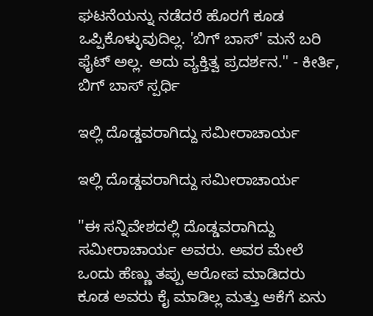ಘಟನೆಯನ್ನು ನಡೆದರೆ ಹೊರಗೆ ಕೂಡ ಒಪ್ಪಿಕೊಳ್ಳುವುದಿಲ್ಲ. 'ಬಿಗ್ ಬಾಸ್' ಮನೆ ಬರಿ ಫೈಟ್ ಅಲ್ಲ. ಅದು ವ್ಯಕ್ತಿತ್ವ ಪ್ರದರ್ಶನ.'' - ಕೀರ್ತಿ, ಬಿಗ್ ಬಾಸ್ ಸ್ಪರ್ಧಿ

ಇಲ್ಲಿ ದೊಡ್ಡವರಾಗಿದ್ದು ಸಮೀರಾಚಾರ್ಯ

ಇಲ್ಲಿ ದೊಡ್ಡವರಾಗಿದ್ದು ಸಮೀರಾಚಾರ್ಯ

''ಈ ಸನ್ನಿವೇಶದಲ್ಲಿ ದೊಡ್ಡವರಾಗಿದ್ದು ಸಮೀರಾಚಾರ್ಯ ಅವರು. ಅವರ ಮೇಲೆ ಒಂದು ಹೆಣ್ಣು ತಪ್ಪು ಆರೋಪ ಮಾಡಿದರು ಕೂಡ ಅವರು ಕೈ ಮಾಡಿಲ್ಲ ಮತ್ತು ಆಕೆಗೆ ಏನು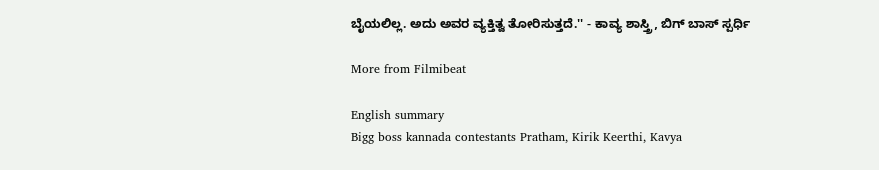ಬೈಯಲಿಲ್ಲ. ಅದು ಅವರ ವ್ಯಕ್ತಿತ್ವ ತೋರಿಸುತ್ತದೆ.'' - ಕಾವ್ಯ ಶಾಸ್ತ್ರಿ, ಬಿಗ್ ಬಾಸ್ ಸ್ಪರ್ಧಿ

More from Filmibeat

English summary
Bigg boss kannada contestants Pratham, Kirik Keerthi, Kavya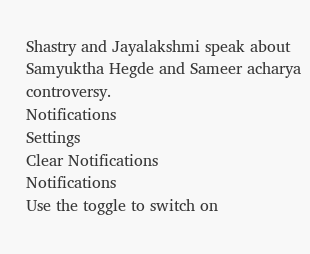Shastry and Jayalakshmi speak about Samyuktha Hegde and Sameer acharya controversy.
Notifications
Settings
Clear Notifications
Notifications
Use the toggle to switch on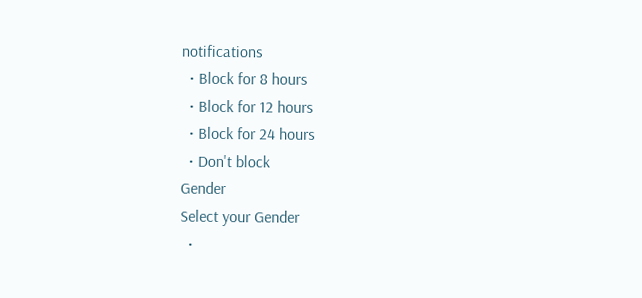notifications
  • Block for 8 hours
  • Block for 12 hours
  • Block for 24 hours
  • Don't block
Gender
Select your Gender
  •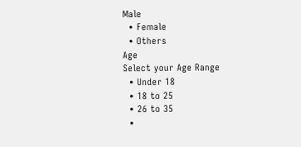Male
  • Female
  • Others
Age
Select your Age Range
  • Under 18
  • 18 to 25
  • 26 to 35
  •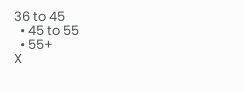36 to 45
  • 45 to 55
  • 55+
X